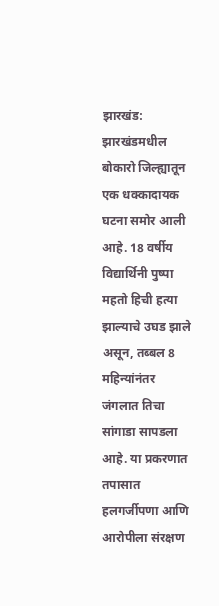झारखंड: झारखंडमधील बोकारो जिल्ह्यातून एक धक्कादायक घटना समोर आली आहे. 18 वर्षीय विद्यार्थिनी पुष्पा महतो हिची हत्या झाल्याचे उघड झाले असून, तब्बल 8 महिन्यांनंतर जंगलात तिचा सांगाडा सापडला आहे. या प्रकरणात तपासात हलगर्जीपणा आणि आरोपीला संरक्षण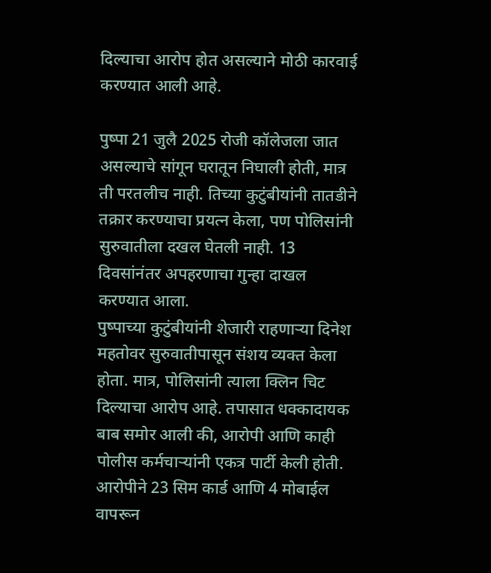दिल्याचा आरोप होत असल्याने मोठी कारवाई करण्यात आली आहे.

पुष्पा 21 जुलै 2025 रोजी कॉलेजला जात असल्याचे सांगून घरातून निघाली होती, मात्र ती परतलीच नाही. तिच्या कुटुंबीयांनी तातडीने तक्रार करण्याचा प्रयत्न केला, पण पोलिसांनी सुरुवातीला दखल घेतली नाही. 13 दिवसांनंतर अपहरणाचा गुन्हा दाखल करण्यात आला.
पुष्पाच्या कुटुंबीयांनी शेजारी राहणाऱ्या दिनेश महतोवर सुरुवातीपासून संशय व्यक्त केला होता. मात्र, पोलिसांनी त्याला क्लिन चिट दिल्याचा आरोप आहे. तपासात धक्कादायक बाब समोर आली की, आरोपी आणि काही पोलीस कर्मचाऱ्यांनी एकत्र पार्टी केली होती. आरोपीने 23 सिम कार्ड आणि 4 मोबाईल वापरून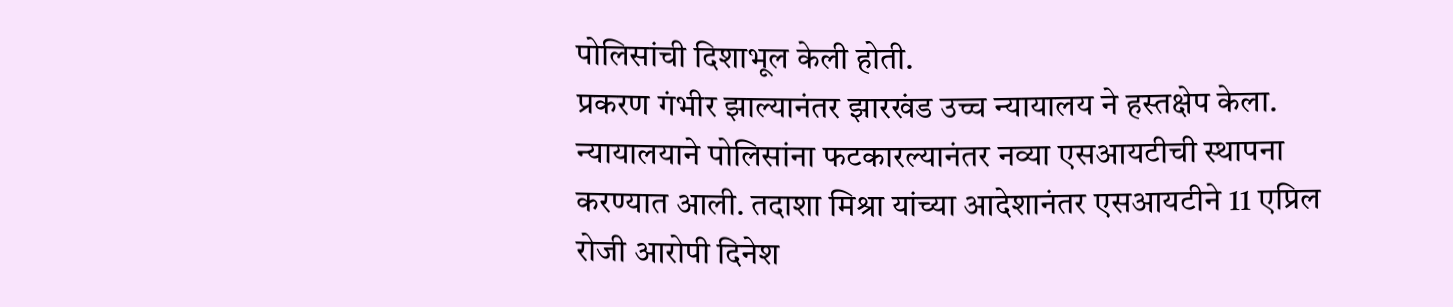पोलिसांची दिशाभूल केली होती.
प्रकरण गंभीर झाल्यानंतर झारखंड उच्च न्यायालय ने हस्तक्षेप केला. न्यायालयाने पोलिसांना फटकारल्यानंतर नव्या एसआयटीची स्थापना करण्यात आली. तदाशा मिश्रा यांच्या आदेशानंतर एसआयटीने 11 एप्रिल रोजी आरोपी दिनेश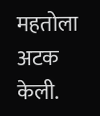महतोला अटक केली.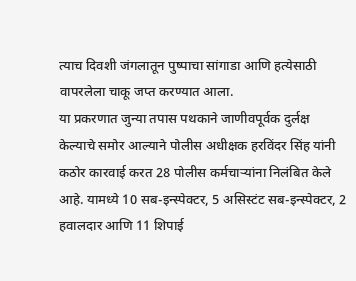त्याच दिवशी जंगलातून पुष्पाचा सांगाडा आणि हत्येसाठी वापरलेला चाकू जप्त करण्यात आला.
या प्रकरणात जुन्या तपास पथकाने जाणीवपूर्वक दुर्लक्ष केल्याचे समोर आल्याने पोलीस अधीक्षक हरविंदर सिंह यांनी कठोर कारवाई करत 28 पोलीस कर्मचाऱ्यांना निलंबित केले आहे. यामध्ये 10 सब-इन्स्पेक्टर, 5 असिस्टंट सब-इन्स्पेक्टर, 2 हवालदार आणि 11 शिपाई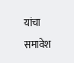यांचा समावेश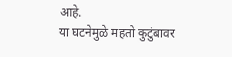आहे.
या घटनेमुळे महतो कुटुंबावर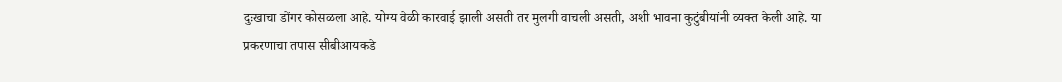दुःखाचा डोंगर कोसळला आहे. योग्य वेळी कारवाई झाली असती तर मुलगी वाचली असती, अशी भावना कुटुंबीयांनी व्यक्त केली आहे. या प्रकरणाचा तपास सीबीआयकडे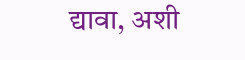द्यावा, अशी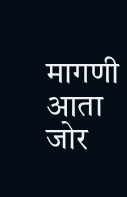मागणी आता जोर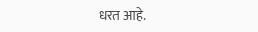धरत आहे.